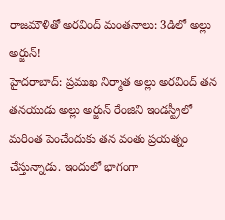రాజమౌళితో అరవింద్ మంతనాలు: 3డిలో అల్లు అర్జున్!
హైదరాబాద్: ప్రముఖ నిర్మాత అల్లు అరవింద్ తన తనయుడు అల్లు అర్జున్ రేంజిని ఇండస్ట్రీలో మరింత పెంచేందుకు తన వంతు ప్రయత్నం చేస్తున్నాడు. ఇందులో భాగంగా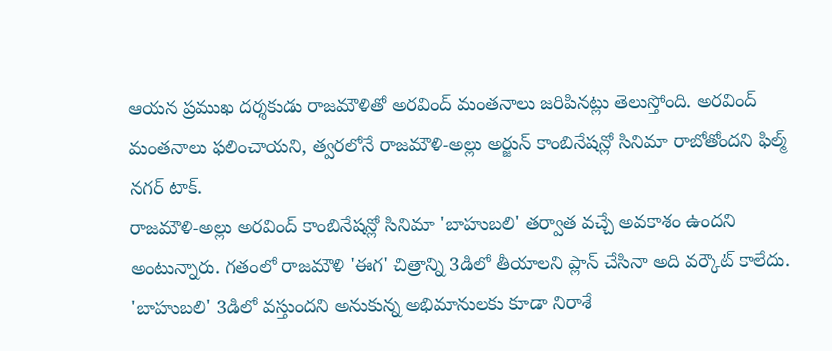ఆయన ప్రముఖ దర్శకుడు రాజమౌళితో అరవింద్ మంతనాలు జరిపినట్లు తెలుస్తోంది. అరవింద్ మంతనాలు ఫలించాయని, త్వరలోనే రాజమౌళి-అల్లు అర్జున్ కాంబినేషన్లో సినిమా రాబోతోందని ఫిల్మ్ నగర్ టాక్.
రాజమౌళి-అల్లు అరవింద్ కాంబినేషన్లో సినిమా 'బాహుబలి' తర్వాత వచ్చే అవకాశం ఉందని అంటున్నారు. గతంలో రాజమౌళి 'ఈగ' చిత్రాన్ని 3డిలో తీయాలని ప్లాన్ చేసినా అది వర్కౌట్ కాలేదు. 'బాహుబలి' 3డిలో వస్తుందని అనుకున్న అభిమానులకు కూడా నిరాశే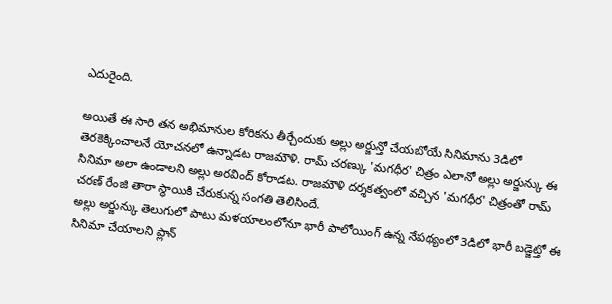ఎదురైంది.

అయితే ఈ సారి తన అభిమానుల కోరికను తీర్చేందుకు అల్లు అర్జున్తో చేయబోయే సినిమాను 3డిలో తెరకెక్కించాలనే యోచనలో ఉన్నాడట రాజమౌళి. రామ్ చరణ్కు 'మగధీర' చిత్రం ఎలానో అల్లు అర్జున్కు ఈ సినిమా అలా ఉండాలని అల్లు అరవింద్ కోరాడట. రాజమౌళి దర్శకత్వంలో వచ్చిన 'మగధీర' చిత్రంతో రామ్ చరణ్ రేంజి తారా స్థాయికి చేరుకున్న సంగతి తెలిసిందే.
అల్లు అర్జున్కు తెలుగులో పాటు మళయాలంలోనూ భారీ పాలోయింగ్ ఉన్న నేపథ్యంలో 3డిలో భారీ బడ్జెట్తో ఈ సినిమా చేయాలని ప్లాన్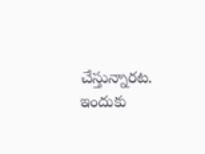చేస్తున్నారట. ఇందుకు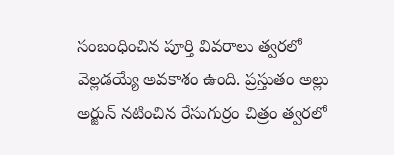సంబంధించిన పూర్తి వివరాలు త్వరలో వెల్లడయ్యే అవకాశం ఉంది. ప్రస్తుతం అల్లు అర్జున్ నటించిన రేసుగుర్రం చిత్రం త్వరలో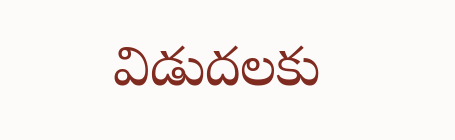విడుదలకు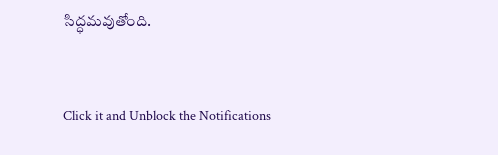సిద్ధమవుతోంది.


Click it and Unblock the Notifications